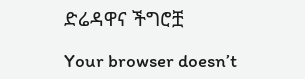ድሬዳዋና ችግሮቿ

Your browser doesn’t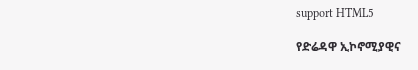support HTML5

የድሬዳዋ ኢኮኖሚያዊና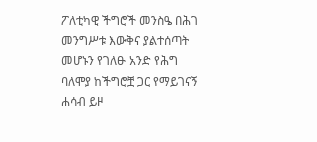ፖለቲካዊ ችግሮች መንስዔ በሕገ መንግሥቱ እውቅና ያልተሰጣት መሆኑን የገለፁ አንድ የሕግ ባለሞያ ከችግሮቿ ጋር የማይገናኝ ሐሳብ ይዞ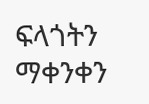ፍላጎትን ማቀንቀን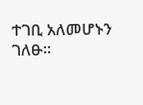ተገቢ አለመሆኑን ገለፁ።